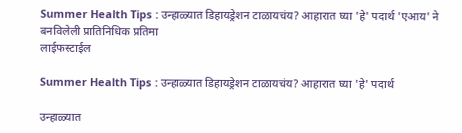Summer Health Tips : उन्हाळ्यात डिहायड्रेशन टाळायचंय? आहारात घ्या 'हे' पदार्थ 'एआय' ने बनविलेली प्रातिनिधिक प्रतिमा
लाईफस्टाईल

Summer Health Tips : उन्हाळ्यात डिहायड्रेशन टाळायचंय? आहारात घ्या 'हे' पदार्थ

उन्हाळ्यात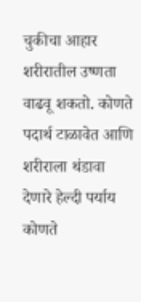चुकीचा आहार शरीरातील उष्णता वाढवू शकतो. कोणते पदार्थ टाळावेत आणि शरीराला थंडावा देणारे हेल्दी पर्याय कोणते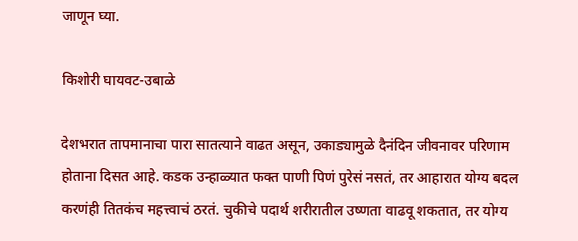जाणून घ्या.

किशोरी घायवट-उबाळे

देशभरात तापमानाचा पारा सातत्याने वाढत असून, उकाड्यामुळे दैनंदिन जीवनावर परिणाम होताना दिसत आहे. कडक उन्हाळ्यात फक्त पाणी पिणं पुरेसं नसतं, तर आहारात योग्य बदल करणंही तितकंच महत्त्वाचं ठरतं. चुकीचे पदार्थ शरीरातील उष्णता वाढवू शकतात, तर योग्य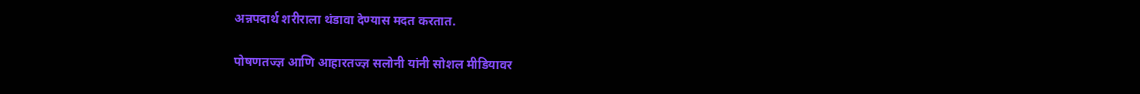अन्नपदार्थ शरीराला थंडावा देण्यास मदत करतात.

पोषणतज्ज्ञ आणि आहारतज्ज्ञ सलोनी यांनी सोशल मीडियावर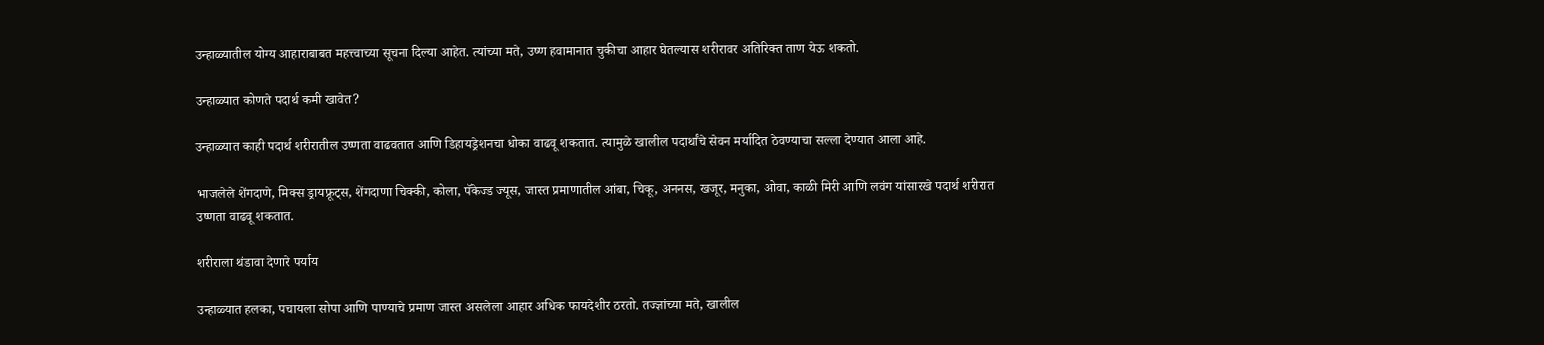उन्हाळ्यातील योग्य आहाराबाबत महत्त्वाच्या सूचना दिल्या आहेत. त्यांच्या मते, उष्ण हवामानात चुकीचा आहार घेतल्यास शरीरावर अतिरिक्त ताण येऊ शकतो.

उन्हाळ्यात कोणते पदार्थ कमी खावेत?

उन्हाळ्यात काही पदार्थ शरीरातील उष्णता वाढवतात आणि डिहायड्रेशनचा धोका वाढवू शकतात. त्यामुळे खालील पदार्थांचे सेवन मर्यादित ठेवण्याचा सल्ला देण्यात आला आहे.

भाजलेले शेंगदाणे, मिक्स ड्रायफ्रूट्स, शेंगदाणा चिक्की, कोला, पॅकेज्ड ज्यूस, जास्त प्रमाणातील आंबा, चिकू, अननस, खजूर, मनुका, ओवा, काळी मिरी आणि लवंग यांसारखे पदार्थ शरीरात उष्णता वाढवू शकतात.

शरीराला थंडावा देणारे पर्याय

उन्हाळ्यात हलका, पचायला सोपा आणि पाण्याचे प्रमाण जास्त असलेला आहार अधिक फायदेशीर ठरतो. तज्ज्ञांच्या मते, खालील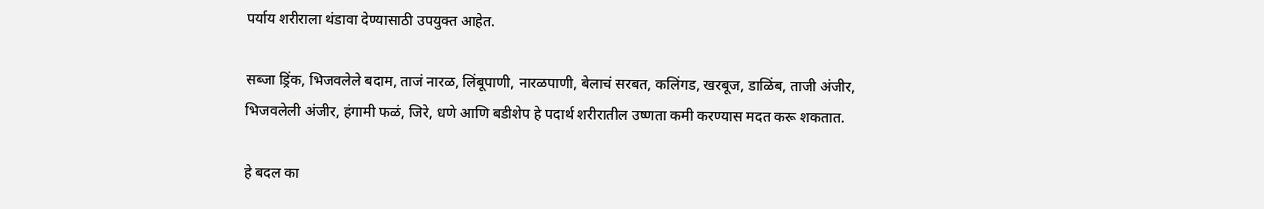पर्याय शरीराला थंडावा देण्यासाठी उपयुक्त आहेत.

सब्जा ड्रिंक, भिजवलेले बदाम, ताजं नारळ, लिंबूपाणी, नारळपाणी, बेलाचं सरबत, कलिंगड, खरबूज, डाळिंब, ताजी अंजीर, भिजवलेली अंजीर, हंगामी फळं, जिरे, धणे आणि बडीशेप हे पदार्थ शरीरातील उष्णता कमी करण्यास मदत करू शकतात.

हे बदल का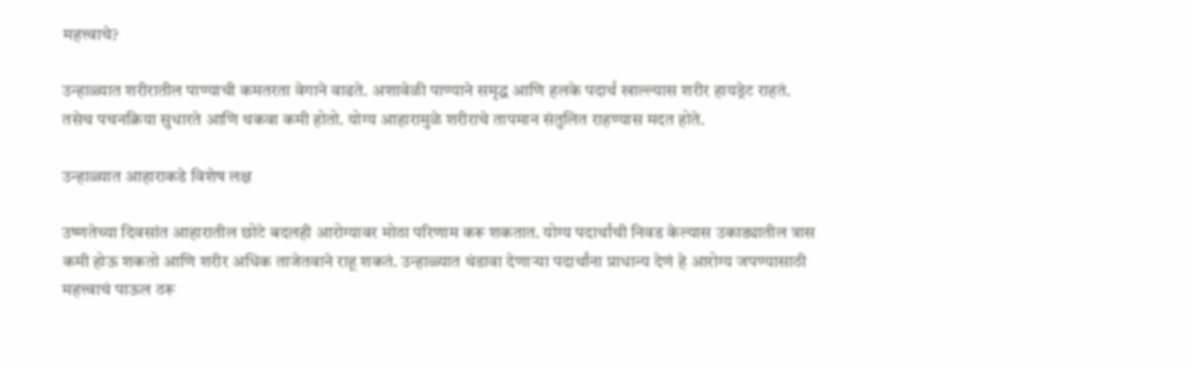महत्त्वाचे?

उन्हाळ्यात शरीरातील पाण्याची कमतरता वेगाने वाढते. अशावेळी पाण्याने समृद्ध आणि हलके पदार्थ खाल्ल्यास शरीर हायड्रेट राहतं. तसेच पचनक्रिया सुधारते आणि थकवा कमी होतो. योग्य आहारामुळे शरीराचे तापमान संतुलित राहण्यास मदत होते.

उन्हाळ्यात आहाराकडे विशेष लक्ष

उष्णतेच्या दिवसांत आहारातील छोटे बदलही आरोग्यावर मोठा परिणाम करू शकतात. योग्य पदार्थांची निवड केल्यास उकाड्यातील त्रास कमी होऊ शकतो आणि शरीर अधिक ताजेतवाने राहू शकतं. उन्हाळ्यात थंडावा देणाऱ्या पदार्थांना प्राधान्य देणं हे आरोग्य जपण्यासाठी महत्त्वाचं पाऊल ठरू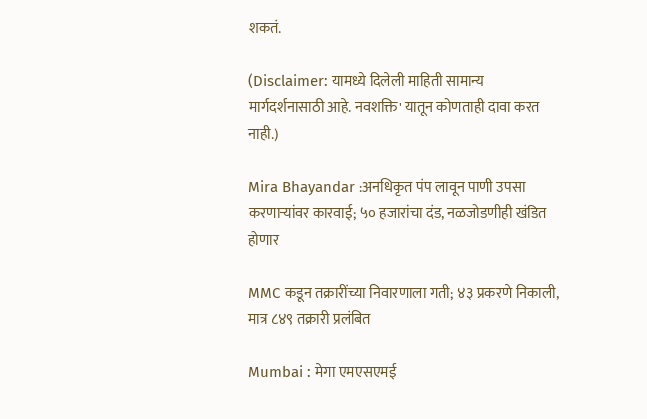शकतं.

(Disclaimer: यामध्ये दिलेली माहिती सामान्य मार्गदर्शनासाठी आहे. नवशक्ति' यातून कोणताही दावा करत नाही.)

Mira Bhayandar :अनधिकृत पंप लावून पाणी उपसा करणाऱ्यांवर कारवाई; ५० हजारांचा दंड, नळजोडणीही खंडित होणार

MMC कडून तक्रारींच्या निवारणाला गती; ४३ प्रकरणे निकाली, मात्र ८४९ तक्रारी प्रलंबित

Mumbai : मेगा एमएसएमई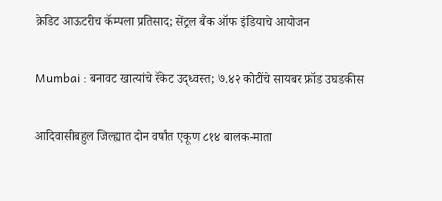क्रेडिट आऊटरीच कॅम्पला प्रतिसाद; सेंट्रल बैंक ऑफ इंडियाचे आयोजन

Mumbai : बनावट खात्यांचे रॅकेट उद्ध्वस्त; ७.४२ कोटींचे सायबर फ्रॉड उघडकीस

आदिवासीबहुल जिल्ह्यात दोन वर्षांत एकूण ८१४ बालक-माता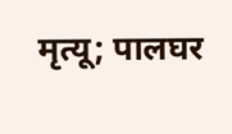मृत्यू; पालघर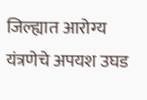जिल्ह्यात आरोग्य यंत्रणेचे अपयश उघड